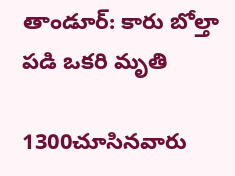తాండూర్: కారు బోల్తా పడి ఒకరి మృతి

1300చూసినవారు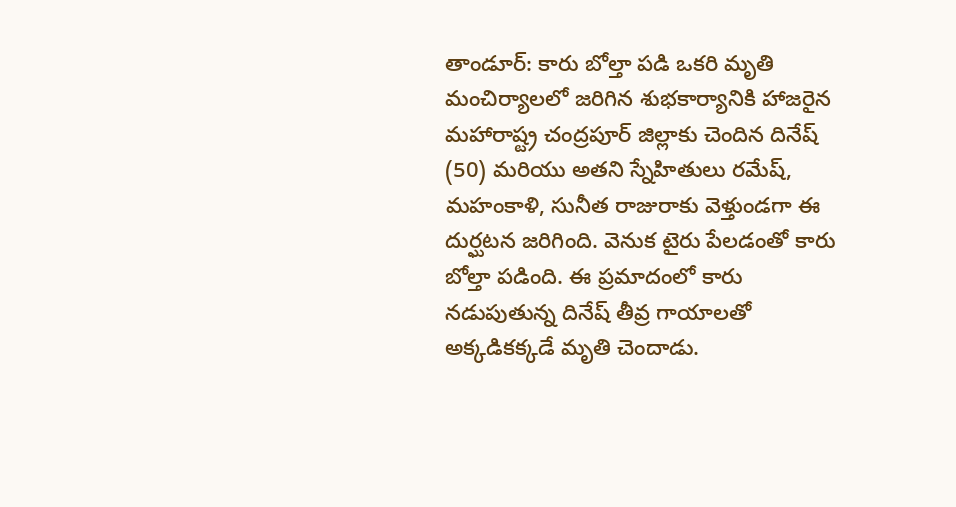తాండూర్: కారు బోల్తా పడి ఒకరి మృతి
మంచిర్యాలలో జరిగిన శుభకార్యానికి హాజరైన మహారాష్ట్ర చంద్రపూర్ జిల్లాకు చెందిన దినేష్ (50) మరియు అతని స్నేహితులు రమేష్, మహంకాళి, సునీత రాజురాకు వెళ్తుండగా ఈ దుర్ఘటన జరిగింది. వెనుక టైరు పేలడంతో కారు బోల్తా పడింది. ఈ ప్రమాదంలో కారు నడుపుతున్న దినేష్ తీవ్ర గాయాలతో అక్కడికక్కడే మృతి చెందాడు.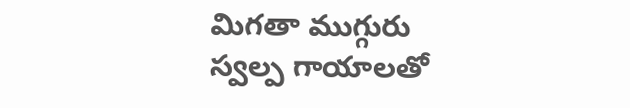మిగతా ముగ్గురు స్వల్ప గాయాలతో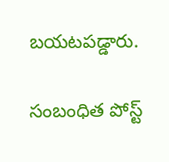బయటపడ్డారు.

సంబంధిత పోస్ట్